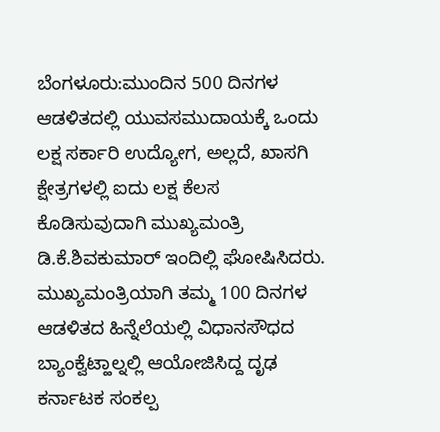ಬೆಂಗಳೂರು:ಮುಂದಿನ 500 ದಿನಗಳ ಆಡಳಿತದಲ್ಲಿ ಯುವಸಮುದಾಯಕ್ಕೆ ಒಂದು ಲಕ್ಷ ಸರ್ಕಾರಿ ಉದ್ಯೋಗ, ಅಲ್ಲದೆ, ಖಾಸಗಿ ಕ್ಷೇತ್ರಗಳಲ್ಲಿ ಐದು ಲಕ್ಷ ಕೆಲಸ ಕೊಡಿಸುವುದಾಗಿ ಮುಖ್ಯಮಂತ್ರಿ ಡಿ.ಕೆ.ಶಿವಕುಮಾರ್ ಇಂದಿಲ್ಲಿ ಘೋಷಿಸಿದರು.
ಮುಖ್ಯಮಂತ್ರಿಯಾಗಿ ತಮ್ಮ 100 ದಿನಗಳ ಆಡಳಿತದ ಹಿನ್ನೆಲೆಯಲ್ಲಿ ವಿಧಾನಸೌಧದ ಬ್ಯಾಂಕ್ವೆಟ್ಹಾಲ್ನಲ್ಲಿ ಆಯೋಜಿಸಿದ್ದ ದೃಢ ಕರ್ನಾಟಕ ಸಂಕಲ್ಪ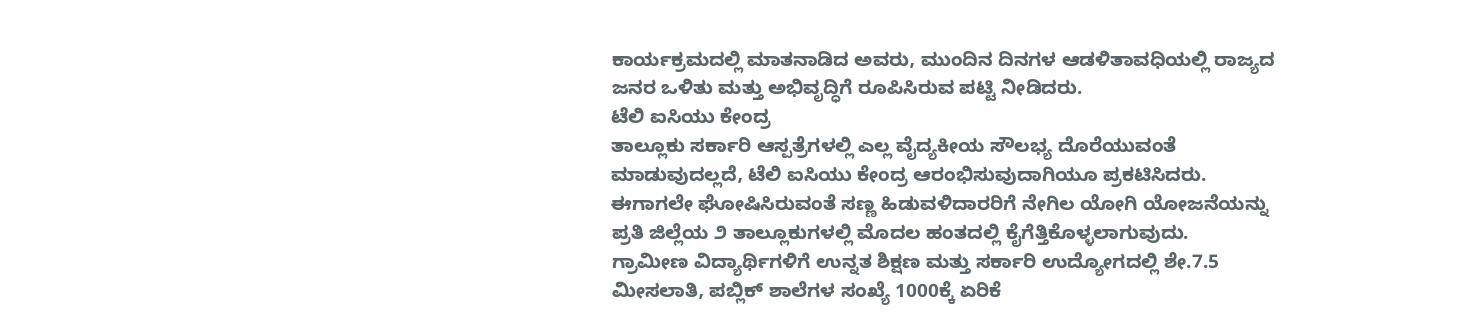ಕಾರ್ಯಕ್ರಮದಲ್ಲಿ ಮಾತನಾಡಿದ ಅವರು, ಮುಂದಿನ ದಿನಗಳ ಆಡಳಿತಾವಧಿಯಲ್ಲಿ ರಾಜ್ಯದ ಜನರ ಒಳಿತು ಮತ್ತು ಅಭಿವೃದ್ಧಿಗೆ ರೂಪಿಸಿರುವ ಪಟ್ಟಿ ನೀಡಿದರು.
ಟೆಲಿ ಐಸಿಯು ಕೇಂದ್ರ
ತಾಲ್ಲೂಕು ಸರ್ಕಾರಿ ಆಸ್ಪತ್ರೆಗಳಲ್ಲಿ ಎಲ್ಲ ವೈದ್ಯಕೀಯ ಸೌಲಭ್ಯ ದೊರೆಯುವಂತೆ ಮಾಡುವುದಲ್ಲದೆ, ಟೆಲಿ ಐಸಿಯು ಕೇಂದ್ರ ಆರಂಭಿಸುವುದಾಗಿಯೂ ಪ್ರಕಟಿಸಿದರು.
ಈಗಾಗಲೇ ಘೋಷಿಸಿರುವಂತೆ ಸಣ್ಣ ಹಿಡುವಳಿದಾರರಿಗೆ ನೇಗಿಲ ಯೋಗಿ ಯೋಜನೆಯನ್ನು ಪ್ರತಿ ಜಿಲ್ಲೆಯ ೨ ತಾಲ್ಲೂಕುಗಳಲ್ಲಿ ಮೊದಲ ಹಂತದಲ್ಲಿ ಕೈಗೆತ್ತಿಕೊಳ್ಳಲಾಗುವುದು.
ಗ್ರಾಮೀಣ ವಿದ್ಯಾರ್ಥಿಗಳಿಗೆ ಉನ್ನತ ಶಿಕ್ಷಣ ಮತ್ತು ಸರ್ಕಾರಿ ಉದ್ಯೋಗದಲ್ಲಿ ಶೇ.7.5 ಮೀಸಲಾತಿ, ಪಬ್ಲಿಕ್ ಶಾಲೆಗಳ ಸಂಖ್ಯೆ 1000ಕ್ಕೆ ಏರಿಕೆ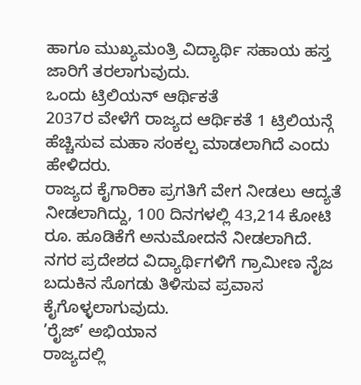ಹಾಗೂ ಮುಖ್ಯಮಂತ್ರಿ ವಿದ್ಯಾರ್ಥಿ ಸಹಾಯ ಹಸ್ತ ಜಾರಿಗೆ ತರಲಾಗುವುದು.
ಒಂದು ಟ್ರಿಲಿಯನ್ ಆರ್ಥಿಕತೆ
2037ರ ವೇಳೆಗೆ ರಾಜ್ಯದ ಆರ್ಥಿಕತೆ 1 ಟ್ರಿಲಿಯನ್ಗೆ ಹೆಚ್ಚಿಸುವ ಮಹಾ ಸಂಕಲ್ಪ ಮಾಡಲಾಗಿದೆ ಎಂದು ಹೇಳಿದರು.
ರಾಜ್ಯದ ಕೈಗಾರಿಕಾ ಪ್ರಗತಿಗೆ ವೇಗ ನೀಡಲು ಆದ್ಯತೆ ನೀಡಲಾಗಿದ್ದು, 100 ದಿನಗಳಲ್ಲಿ 43,214 ಕೋಟಿ ರೂ. ಹೂಡಿಕೆಗೆ ಅನುಮೋದನೆ ನೀಡಲಾಗಿದೆ.
ನಗರ ಪ್ರದೇಶದ ವಿದ್ಯಾರ್ಥಿಗಳಿಗೆ ಗ್ರಾಮೀಣ ನೈಜ ಬದುಕಿನ ಸೊಗಡು ತಿಳಿಸುವ ಪ್ರವಾಸ ಕೈಗೊಳ್ಳಲಾಗುವುದು.
’ರೈಜ್’ ಅಭಿಯಾನ
ರಾಜ್ಯದಲ್ಲಿ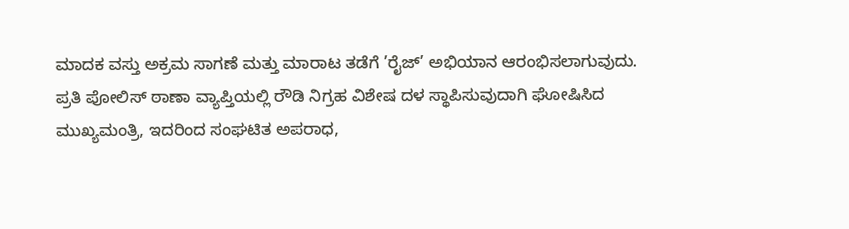ಮಾದಕ ವಸ್ತು ಅಕ್ರಮ ಸಾಗಣೆ ಮತ್ತು ಮಾರಾಟ ತಡೆಗೆ ’ರೈಜ್’ ಅಭಿಯಾನ ಆರಂಭಿಸಲಾಗುವುದು.
ಪ್ರತಿ ಪೋಲಿಸ್ ಠಾಣಾ ವ್ಯಾಪ್ತಿಯಲ್ಲಿ ರೌಡಿ ನಿಗ್ರಹ ವಿಶೇಷ ದಳ ಸ್ಥಾಪಿಸುವುದಾಗಿ ಘೋಷಿಸಿದ ಮುಖ್ಯಮಂತ್ರಿ, ಇದರಿಂದ ಸಂಘಟಿತ ಅಪರಾಧ,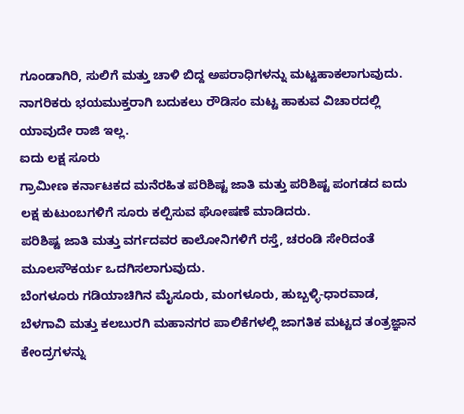ಗೂಂಡಾಗಿರಿ, ಸುಲಿಗೆ ಮತ್ತು ಚಾಳಿ ಬಿದ್ದ ಅಪರಾಧಿಗಳನ್ನು ಮಟ್ಟಹಾಕಲಾಗುವುದು.
ನಾಗರಿಕರು ಭಯಮುಕ್ತರಾಗಿ ಬದುಕಲು ರೌಡಿಸಂ ಮಟ್ಟ ಹಾಕುವ ವಿಚಾರದಲ್ಲಿ ಯಾವುದೇ ರಾಜಿ ಇಲ್ಲ.
ಐದು ಲಕ್ಷ ಸೂರು
ಗ್ರಾಮೀಣ ಕರ್ನಾಟಕದ ಮನೆರಹಿತ ಪರಿಶಿಷ್ಟ ಜಾತಿ ಮತ್ತು ಪರಿಶಿಷ್ಟ ಪಂಗಡದ ಐದು ಲಕ್ಷ ಕುಟುಂಬಗಳಿಗೆ ಸೂರು ಕಲ್ಪಿಸುವ ಘೋಷಣೆ ಮಾಡಿದರು.
ಪರಿಶಿಷ್ಟ ಜಾತಿ ಮತ್ತು ವರ್ಗದವರ ಕಾಲೋನಿಗಳಿಗೆ ರಸ್ತೆ, ಚರಂಡಿ ಸೇರಿದಂತೆ ಮೂಲಸೌಕರ್ಯ ಒದಗಿಸಲಾಗುವುದು.
ಬೆಂಗಳೂರು ಗಡಿಯಾಚಿಗಿನ ಮೈಸೂರು, ಮಂಗಳೂರು, ಹುಬ್ಬಳ್ಳಿ-ಧಾರವಾಡ, ಬೆಳಗಾವಿ ಮತ್ತು ಕಲಬುರಗಿ ಮಹಾನಗರ ಪಾಲಿಕೆಗಳಲ್ಲಿ ಜಾಗತಿಕ ಮಟ್ಟದ ತಂತ್ರಜ್ಞಾನ ಕೇಂದ್ರಗಳನ್ನು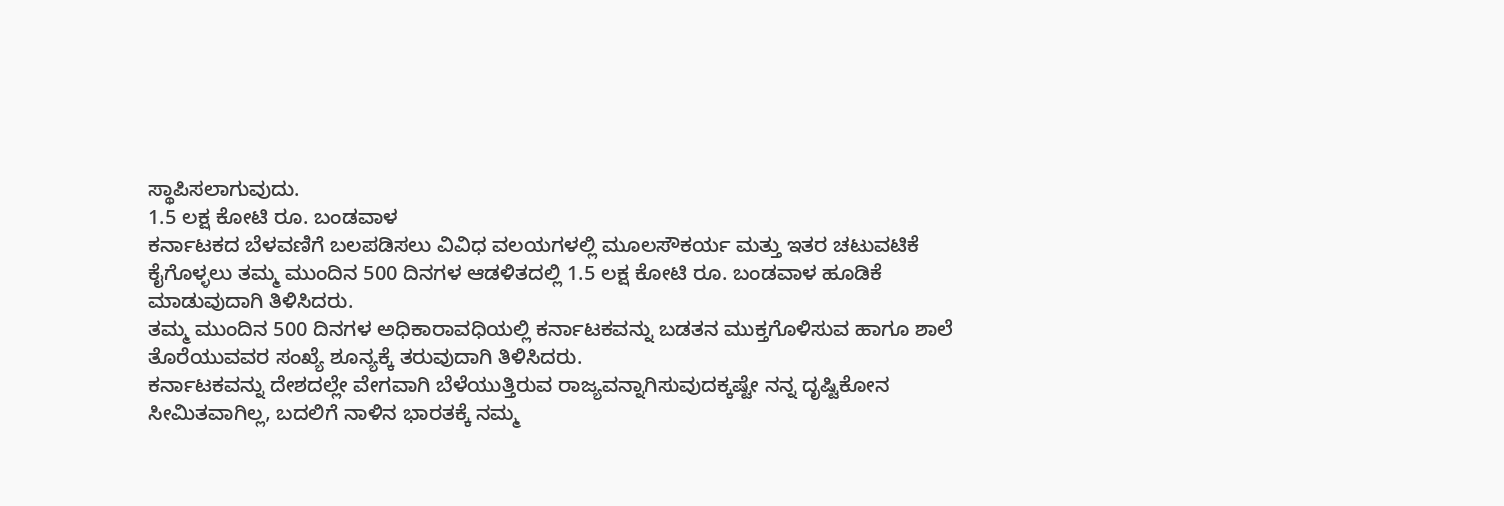ಸ್ಥಾಪಿಸಲಾಗುವುದು.
1.5 ಲಕ್ಷ ಕೋಟಿ ರೂ. ಬಂಡವಾಳ
ಕರ್ನಾಟಕದ ಬೆಳವಣಿಗೆ ಬಲಪಡಿಸಲು ವಿವಿಧ ವಲಯಗಳಲ್ಲಿ ಮೂಲಸೌಕರ್ಯ ಮತ್ತು ಇತರ ಚಟುವಟಿಕೆ ಕೈಗೊಳ್ಳಲು ತಮ್ಮ ಮುಂದಿನ 500 ದಿನಗಳ ಆಡಳಿತದಲ್ಲಿ 1.5 ಲಕ್ಷ ಕೋಟಿ ರೂ. ಬಂಡವಾಳ ಹೂಡಿಕೆ ಮಾಡುವುದಾಗಿ ತಿಳಿಸಿದರು.
ತಮ್ಮ ಮುಂದಿನ 500 ದಿನಗಳ ಅಧಿಕಾರಾವಧಿಯಲ್ಲಿ ಕರ್ನಾಟಕವನ್ನು ಬಡತನ ಮುಕ್ತಗೊಳಿಸುವ ಹಾಗೂ ಶಾಲೆ ತೊರೆಯುವವರ ಸಂಖ್ಯೆ ಶೂನ್ಯಕ್ಕೆ ತರುವುದಾಗಿ ತಿಳಿಸಿದರು.
ಕರ್ನಾಟಕವನ್ನು ದೇಶದಲ್ಲೇ ವೇಗವಾಗಿ ಬೆಳೆಯುತ್ತಿರುವ ರಾಜ್ಯವನ್ನಾಗಿಸುವುದಕ್ಕಷ್ಟೇ ನನ್ನ ದೃಷ್ಟಿಕೋನ ಸೀಮಿತವಾಗಿಲ್ಲ, ಬದಲಿಗೆ ನಾಳಿನ ಭಾರತಕ್ಕೆ ನಮ್ಮ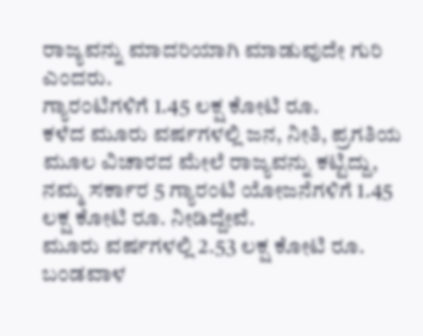ರಾಜ್ಯವನ್ನು ಮಾದರಿಯಾಗಿ ಮಾಡುವುದೇ ಗುರಿ ಎಂದರು.
ಗ್ಯಾರಂಟಿಗಳಿಗೆ 1.45 ಲಕ್ಷ ಕೋಟಿ ರೂ.
ಕಳೆದ ಮೂರು ವರ್ಷಗಳಲ್ಲಿ ಜನ, ನೀತಿ, ಪ್ರಗತಿಯ ಮೂಲ ವಿಚಾರದ ಮೇಲೆ ರಾಜ್ಯವನ್ನು ಕಟ್ಟಿದ್ದು, ನಮ್ಮ ಸರ್ಕಾರ 5 ಗ್ಯಾರಂಟಿ ಯೋಜನೆಗಳಿಗೆ 1.45 ಲಕ್ಷ ಕೋಟಿ ರೂ. ನೀಡಿದ್ದೇವೆ.
ಮೂರು ವರ್ಷಗಳಲ್ಲಿ 2.53 ಲಕ್ಷ ಕೋಟಿ ರೂ. ಬಂಡವಾಳ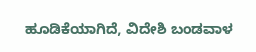ಹೂಡಿಕೆಯಾಗಿದೆ, ವಿದೇಶಿ ಬಂಡವಾಳ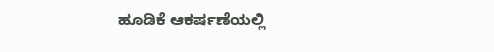ಹೂಡಿಕೆ ಆಕರ್ಷಣೆಯಲ್ಲಿ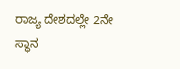ರಾಜ್ಯ ದೇಶದಲ್ಲೇ 2ನೇ ಸ್ಥಾನ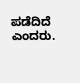ಪಡೆದಿದೆ ಎಂದರು.